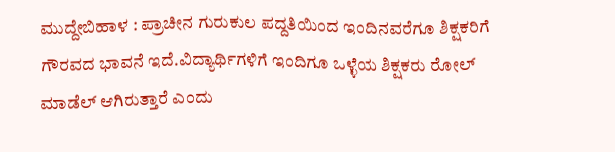ಮುದ್ದೇಬಿಹಾಳ : ಪ್ರಾಚೀನ ಗುರುಕುಲ ಪದ್ದತಿಯಿಂದ ಇಂದಿನವರೆಗೂ ಶಿಕ್ಷಕರಿಗೆ ಗೌರವದ ಭಾವನೆ ಇದೆ.ವಿದ್ಯಾರ್ಥಿಗಳಿಗೆ ಇಂದಿಗೂ ಒಳ್ಳೆಯ ಶಿಕ್ಷಕರು ರೋಲ್ ಮಾಡೆಲ್ ಆಗಿರುತ್ತಾರೆ ಎಂದು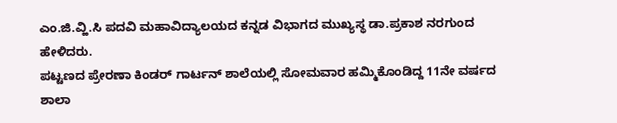ಎಂ.ಜಿ.ವ್ಹಿ.ಸಿ ಪದವಿ ಮಹಾವಿದ್ಯಾಲಯದ ಕನ್ನಡ ವಿಭಾಗದ ಮುಖ್ಯಸ್ಥ ಡಾ.ಪ್ರಕಾಶ ನರಗುಂದ ಹೇಳಿದರು.
ಪಟ್ಟಣದ ಪ್ರೇರಣಾ ಕಿಂಡರ್ ಗಾರ್ಟನ್ ಶಾಲೆಯಲ್ಲಿ ಸೋಮವಾರ ಹಮ್ಮಿಕೊಂಡಿದ್ದ 11ನೇ ವರ್ಷದ ಶಾಲಾ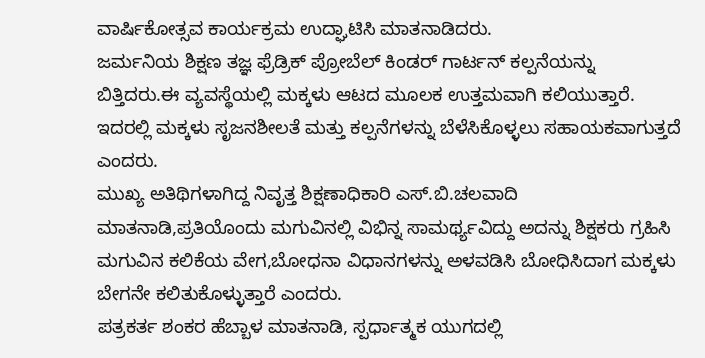ವಾರ್ಷಿಕೋತ್ಸವ ಕಾರ್ಯಕ್ರಮ ಉದ್ಘಾಟಿಸಿ ಮಾತನಾಡಿದರು.
ಜರ್ಮನಿಯ ಶಿಕ್ಷಣ ತಜ್ಞ ಫ್ರೆಡ್ರಿಕ್ ಪ್ರೋಬೆಲ್ ಕಿಂಡರ್ ಗಾರ್ಟನ್ ಕಲ್ಪನೆಯನ್ನು ಬಿತ್ತಿದರು.ಈ ವ್ಯವಸ್ಥೆಯಲ್ಲಿ ಮಕ್ಕಳು ಆಟದ ಮೂಲಕ ಉತ್ತಮವಾಗಿ ಕಲಿಯುತ್ತಾರೆ. ಇದರಲ್ಲಿ ಮಕ್ಕಳು ಸೃಜನಶೀಲತೆ ಮತ್ತು ಕಲ್ಪನೆಗಳನ್ನು ಬೆಳೆಸಿಕೊಳ್ಳಲು ಸಹಾಯಕವಾಗುತ್ತದೆ ಎಂದರು.
ಮುಖ್ಯ ಅತಿಥಿಗಳಾಗಿದ್ದ ನಿವೃತ್ತ ಶಿಕ್ಷಣಾಧಿಕಾರಿ ಎಸ್.ಬಿ.ಚಲವಾದಿ ಮಾತನಾಡಿ,ಪ್ರತಿಯೊಂದು ಮಗುವಿನಲ್ಲಿ ವಿಭಿನ್ನ ಸಾಮರ್ಥ್ಯವಿದ್ದು ಅದನ್ನು ಶಿಕ್ಷಕರು ಗ್ರಹಿಸಿ ಮಗುವಿನ ಕಲಿಕೆಯ ವೇಗ,ಬೋಧನಾ ವಿಧಾನಗಳನ್ನು ಅಳವಡಿಸಿ ಬೋಧಿಸಿದಾಗ ಮಕ್ಕಳು ಬೇಗನೇ ಕಲಿತುಕೊಳ್ಳುತ್ತಾರೆ ಎಂದರು.
ಪತ್ರಕರ್ತ ಶಂಕರ ಹೆಬ್ಬಾಳ ಮಾತನಾಡಿ, ಸ್ಪರ್ಧಾತ್ಮಕ ಯುಗದಲ್ಲಿ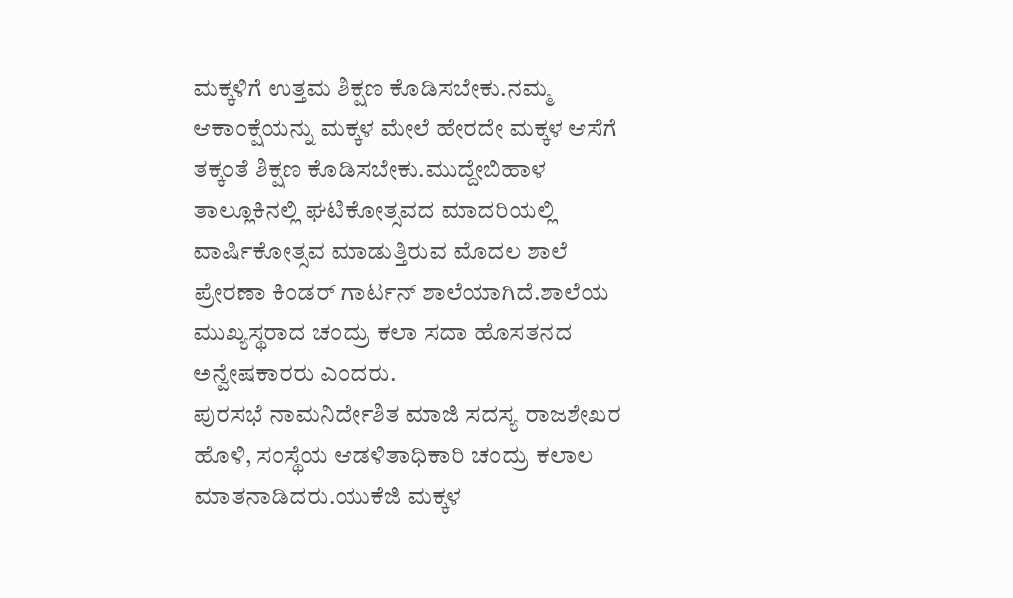ಮಕ್ಕಳಿಗೆ ಉತ್ತಮ ಶಿಕ್ಷಣ ಕೊಡಿಸಬೇಕು.ನಮ್ಮ ಆಕಾಂಕ್ಷೆಯನ್ನು ಮಕ್ಕಳ ಮೇಲೆ ಹೇರದೇ ಮಕ್ಕಳ ಆಸೆಗೆ ತಕ್ಕಂತೆ ಶಿಕ್ಷಣ ಕೊಡಿಸಬೇಕು.ಮುದ್ದೇಬಿಹಾಳ ತಾಲ್ಲೂಕಿನಲ್ಲಿ ಘಟಿಕೋತ್ಸವದ ಮಾದರಿಯಲ್ಲಿ ವಾರ್ಷಿಕೋತ್ಸವ ಮಾಡುತ್ತಿರುವ ಮೊದಲ ಶಾಲೆ ಪ್ರೇರಣಾ ಕಿಂಡರ್ ಗಾರ್ಟನ್ ಶಾಲೆಯಾಗಿದೆ.ಶಾಲೆಯ ಮುಖ್ಯಸ್ಥರಾದ ಚಂದ್ರು ಕಲಾ ಸದಾ ಹೊಸತನದ ಅನ್ವೇಷಕಾರರು ಎಂದರು.
ಪುರಸಭೆ ನಾಮನಿರ್ದೇಶಿತ ಮಾಜಿ ಸದಸ್ಯ ರಾಜಶೇಖರ ಹೊಳಿ, ಸಂಸ್ಥೆಯ ಆಡಳಿತಾಧಿಕಾರಿ ಚಂದ್ರು ಕಲಾಲ ಮಾತನಾಡಿದರು.ಯುಕೆಜಿ ಮಕ್ಕಳ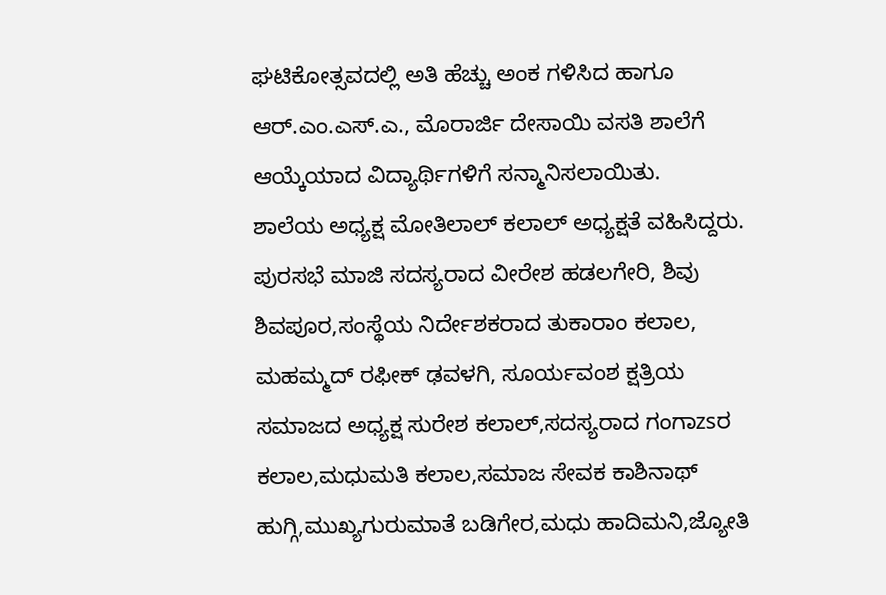ಘಟಿಕೋತ್ಸವದಲ್ಲಿ ಅತಿ ಹೆಚ್ಚು ಅಂಕ ಗಳಿಸಿದ ಹಾಗೂ ಆರ್.ಎಂ.ಎಸ್.ಎ., ಮೊರಾರ್ಜಿ ದೇಸಾಯಿ ವಸತಿ ಶಾಲೆಗೆ ಆಯ್ಕೆಯಾದ ವಿದ್ಯಾರ್ಥಿಗಳಿಗೆ ಸನ್ಮಾನಿಸಲಾಯಿತು.
ಶಾಲೆಯ ಅಧ್ಯಕ್ಷ ಮೋತಿಲಾಲ್ ಕಲಾಲ್ ಅಧ್ಯಕ್ಷತೆ ವಹಿಸಿದ್ದರು. ಪುರಸಭೆ ಮಾಜಿ ಸದಸ್ಯರಾದ ವೀರೇಶ ಹಡಲಗೇರಿ, ಶಿವು ಶಿವಪೂರ,ಸಂಸ್ಥೆಯ ನಿರ್ದೇಶಕರಾದ ತುಕಾರಾಂ ಕಲಾಲ, ಮಹಮ್ಮದ್ ರಫೀಕ್ ಢವಳಗಿ, ಸೂರ್ಯವಂಶ ಕ್ಷತ್ರಿಯ ಸಮಾಜದ ಅಧ್ಯಕ್ಷ ಸುರೇಶ ಕಲಾಲ್,ಸದಸ್ಯರಾದ ಗಂಗಾzsರ ಕಲಾಲ,ಮಧುಮತಿ ಕಲಾಲ,ಸಮಾಜ ಸೇವಕ ಕಾಶಿನಾಥ್ ಹುಗ್ಗಿ,ಮುಖ್ಯಗುರುಮಾತೆ ಬಡಿಗೇರ,ಮಧು ಹಾದಿಮನಿ,ಜ್ಯೋತಿ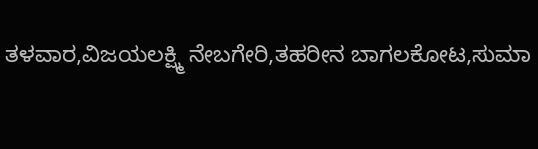ತಳವಾರ,ವಿಜಯಲಕ್ಷ್ಮಿ ನೇಬಗೇರಿ,ತಹರೀನ ಬಾಗಲಕೋಟ,ಸುಮಾ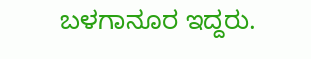ಬಳಗಾನೂರ ಇದ್ದರು.